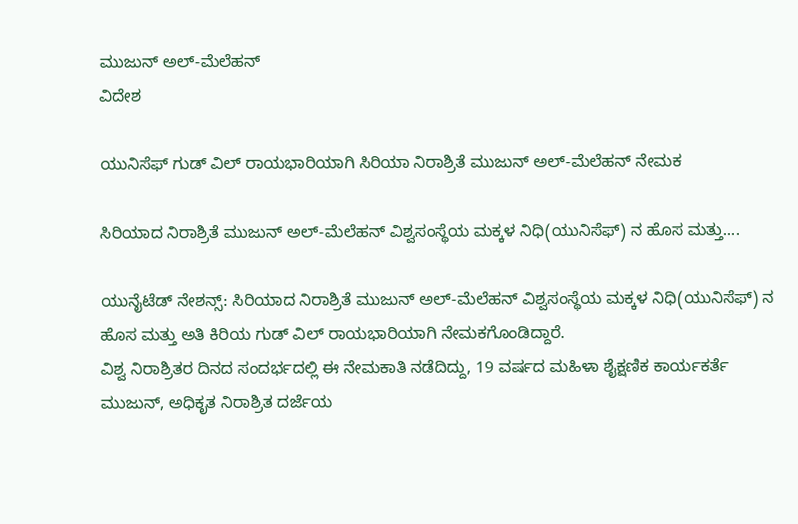ಮುಜುನ್ ಅಲ್-ಮೆಲೆಹನ್
ವಿದೇಶ

ಯುನಿಸೆಫ್ ಗುಡ್ ವಿಲ್ ರಾಯಭಾರಿಯಾಗಿ ಸಿರಿಯಾ ನಿರಾಶ್ರಿತೆ ಮುಜುನ್ ಅಲ್-ಮೆಲೆಹನ್ ನೇಮಕ

ಸಿರಿಯಾದ ನಿರಾಶ್ರಿತೆ ಮುಜುನ್ ಅಲ್-ಮೆಲೆಹನ್ ವಿಶ್ವಸಂಸ್ಥೆಯ ಮಕ್ಕಳ ನಿಧಿ(ಯುನಿಸೆಫ್) ನ ಹೊಸ ಮತ್ತು....

ಯುನೈಟೆಡ್ ನೇಶನ್ಸ್: ಸಿರಿಯಾದ ನಿರಾಶ್ರಿತೆ ಮುಜುನ್ ಅಲ್-ಮೆಲೆಹನ್ ವಿಶ್ವಸಂಸ್ಥೆಯ ಮಕ್ಕಳ ನಿಧಿ(ಯುನಿಸೆಫ್) ನ ಹೊಸ ಮತ್ತು ಅತಿ ಕಿರಿಯ ಗುಡ್ ವಿಲ್ ರಾಯಭಾರಿಯಾಗಿ ನೇಮಕಗೊಂಡಿದ್ದಾರೆ.
ವಿಶ್ವ ನಿರಾಶ್ರಿತರ ದಿನದ ಸಂದರ್ಭದಲ್ಲಿ ಈ ನೇಮಕಾತಿ ನಡೆದಿದ್ದು, 19 ವರ್ಷದ ಮಹಿಳಾ ಶೈಕ್ಷಣಿಕ ಕಾರ್ಯಕರ್ತೆ ಮುಜುನ್, ಅಧಿಕೃತ ನಿರಾಶ್ರಿತ ದರ್ಜೆಯ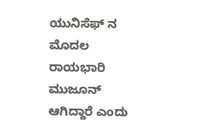ಯುನಿಸೆಫ್ ನ ಮೊದಲ ರಾಯಭಾರಿ ಮುಜೂನ್ ಆಗಿದ್ದಾರೆ ಎಂದು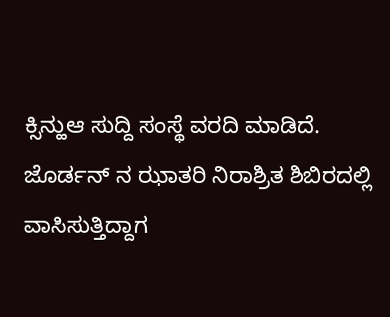ಕ್ಸಿನ್ಹುಆ ಸುದ್ದಿ ಸಂಸ್ಥೆ ವರದಿ ಮಾಡಿದೆ.
ಜೊರ್ಡನ್ ನ ಝಾತರಿ ನಿರಾಶ್ರಿತ ಶಿಬಿರದಲ್ಲಿ ವಾಸಿಸುತ್ತಿದ್ದಾಗ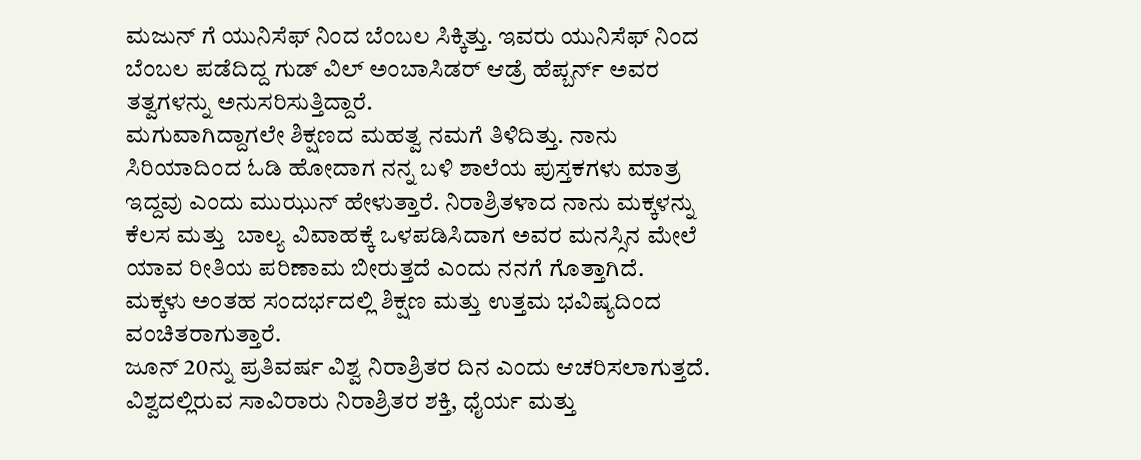ಮಜುನ್ ಗೆ ಯುನಿಸೆಫ್ ನಿಂದ ಬೆಂಬಲ ಸಿಕ್ಕಿತ್ತು. ಇವರು ಯುನಿಸೆಫ್ ನಿಂದ ಬೆಂಬಲ ಪಡೆದಿದ್ದ ಗುಡ್ ವಿಲ್ ಅಂಬಾಸಿಡರ್ ಆಡ್ರೆ ಹೆಪ್ಬರ್ನ್ ಅವರ ತತ್ವಗಳನ್ನು ಅನುಸರಿಸುತ್ತಿದ್ದಾರೆ.
ಮಗುವಾಗಿದ್ದಾಗಲೇ ಶಿಕ್ಷಣದ ಮಹತ್ವ ನಮಗೆ ತಿಳಿದಿತ್ತು. ನಾನು ಸಿರಿಯಾದಿಂದ ಓಡಿ ಹೋದಾಗ ನನ್ನ ಬಳಿ ಶಾಲೆಯ ಪುಸ್ತಕಗಳು ಮಾತ್ರ ಇದ್ದವು ಎಂದು ಮುಝುನ್ ಹೇಳುತ್ತಾರೆ. ನಿರಾಶ್ರಿತಳಾದ ನಾನು ಮಕ್ಕಳನ್ನು ಕೆಲಸ ಮತ್ತು  ಬಾಲ್ಯ ವಿವಾಹಕ್ಕೆ ಒಳಪಡಿಸಿದಾಗ ಅವರ ಮನಸ್ಸಿನ ಮೇಲೆ ಯಾವ ರೀತಿಯ ಪರಿಣಾಮ ಬೀರುತ್ತದೆ ಎಂದು ನನಗೆ ಗೊತ್ತಾಗಿದೆ.
ಮಕ್ಕಳು ಅಂತಹ ಸಂದರ್ಭದಲ್ಲಿ ಶಿಕ್ಷಣ ಮತ್ತು ಉತ್ತಮ ಭವಿಷ್ಯದಿಂದ ವಂಚಿತರಾಗುತ್ತಾರೆ.
ಜೂನ್ 20ನ್ನು ಪ್ರತಿವರ್ಷ ವಿಶ್ವ ನಿರಾಶ್ರಿತರ ದಿನ ಎಂದು ಆಚರಿಸಲಾಗುತ್ತದೆ. ವಿಶ್ವದಲ್ಲಿರುವ ಸಾವಿರಾರು ನಿರಾಶ್ರಿತರ ಶಕ್ತಿ, ಧೈರ್ಯ ಮತ್ತು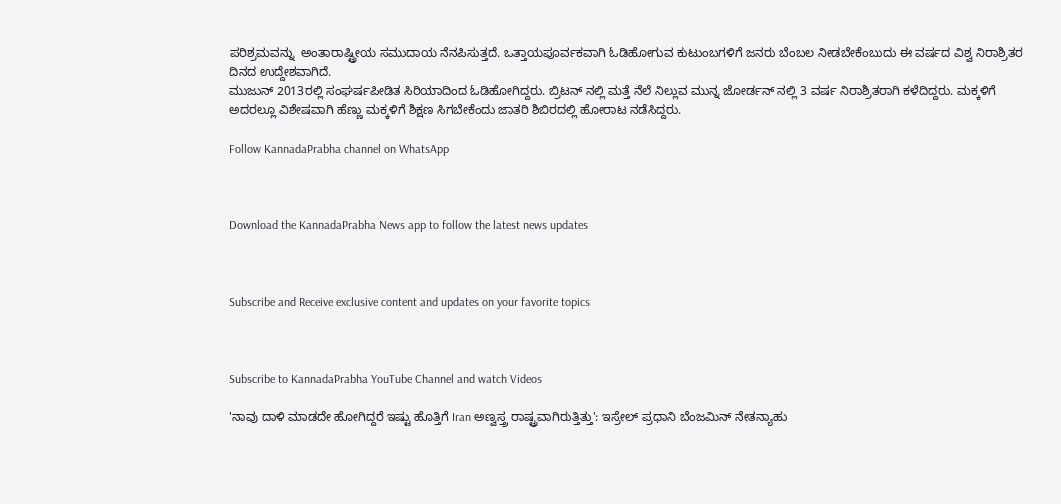ಪರಿಶ್ರಮವನ್ನು  ಅಂತಾರಾಷ್ಟ್ರೀಯ ಸಮುದಾಯ ನೆನಪಿಸುತ್ತದೆ. ಒತ್ತಾಯಪೂರ್ವಕವಾಗಿ ಓಡಿಹೋಗುವ ಕುಟುಂಬಗಳಿಗೆ ಜನರು ಬೆಂಬಲ ನೀಡಬೇಕೆಂಬುದು ಈ ವರ್ಷದ ವಿಶ್ವ ನಿರಾಶ್ರಿತರ ದಿನದ ಉದ್ದೇಶವಾಗಿದೆ.
ಮುಜುನ್ 2013ರಲ್ಲಿ ಸಂಘರ್ಷಪೀಡಿತ ಸಿರಿಯಾದಿಂದ ಓಡಿಹೋಗಿದ್ದರು. ಬ್ರಿಟನ್ ನಲ್ಲಿ ಮತ್ತೆ ನೆಲೆ ನಿಲ್ಲುವ ಮುನ್ನ ಜೋರ್ಡನ್ ನಲ್ಲಿ 3 ವರ್ಷ ನಿರಾಶ್ರಿತರಾಗಿ ಕಳೆದಿದ್ದರು. ಮಕ್ಕಳಿಗೆ ಅದರಲ್ಲೂ ವಿಶೇಷವಾಗಿ ಹೆಣ್ಣು ಮಕ್ಕಳಿಗೆ ಶಿಕ್ಷಣ ಸಿಗಬೇಕೆಂದು ಜಾತರಿ ಶಿಬಿರದಲ್ಲಿ ಹೋರಾಟ ನಡೆಸಿದ್ದರು.

Follow KannadaPrabha channel on WhatsApp



Download the KannadaPrabha News app to follow the latest news updates



Subscribe and Receive exclusive content and updates on your favorite topics



Subscribe to KannadaPrabha YouTube Channel and watch Videos

'ನಾವು ದಾಳಿ ಮಾಡದೇ ಹೋಗಿದ್ದರೆ ಇಷ್ಟು ಹೊತ್ತಿಗೆ Iran ಅಣ್ವಸ್ತ್ರ ರಾಷ್ಟ್ರವಾಗಿರುತ್ತಿತ್ತು': ಇಸ್ರೇಲ್ ಪ್ರಧಾನಿ ಬೆಂಜಮಿನ್ ನೇತನ್ಯಾಹು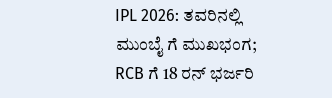IPL 2026: ತವರಿನಲ್ಲಿ ಮುಂಬೈ ಗೆ ಮುಖಭಂಗ; RCB ಗೆ 18 ರನ್ ಭರ್ಜರಿ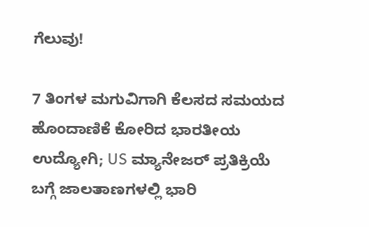ಗೆಲುವು!

7 ತಿಂಗಳ ಮಗುವಿಗಾಗಿ ಕೆಲಸದ ಸಮಯದ ಹೊಂದಾಣಿಕೆ ಕೋರಿದ ಭಾರತೀಯ ಉದ್ಯೋಗಿ; US ಮ್ಯಾನೇಜರ್ ಪ್ರತಿಕ್ರಿಯೆ ಬಗ್ಗೆ ಜಾಲತಾಣಗಳಲ್ಲಿ ಭಾರಿ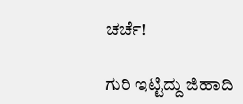ಚರ್ಚೆ!

ಗುರಿ ಇಟ್ಟಿದ್ದು ಜಿಹಾದಿ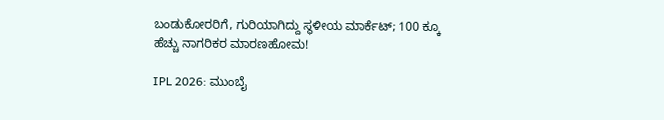ಬಂಡುಕೋರರಿಗೆ, ಗುರಿಯಾಗಿದ್ದು ಸ್ಥಳೀಯ ಮಾರ್ಕೆಟ್; 100 ಕ್ಕೂ ಹೆಚ್ಚು ನಾಗರಿಕರ ಮಾರಣಹೋಮ!

IPL 2026: ಮುಂಬೈ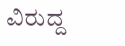ವಿರುದ್ದ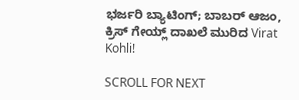ಭರ್ಜರಿ ಬ್ಯಾಟಿಂಗ್; ಬಾಬರ್ ಆಜಂ, ಕ್ರಿಸ್ ಗೇಯ್ಲ್ ದಾಖಲೆ ಮುರಿದ Virat Kohli!

SCROLL FOR NEXT